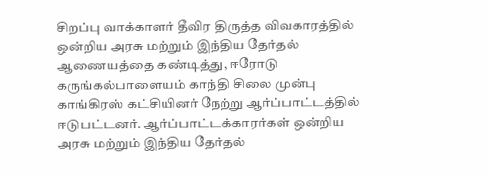சிறப்பு வாக்காளர் தீவிர திருத்த விவகாரத்தில் ஒன்றிய அரசு மற்றும் இந்திய தேர்தல் ஆணையத்தை கண்டித்து, ஈரோடு கருங்கல்பாளையம் காந்தி சிலை முன்பு காங்கிரஸ் கட்சியினர் நேற்று ஆர்ப்பாட்டத்தில் ஈடுபட்டனர். ஆர்ப்பாட்டக்காரர்கள் ஒன்றிய அரசு மற்றும் இந்திய தேர்தல்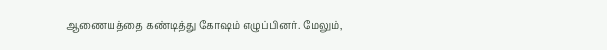ஆணையத்தை கண்டித்து கோஷம் எழுப்பினர். மேலும்,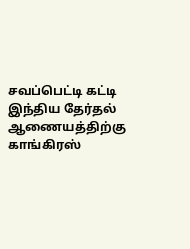சவப்பெட்டி கட்டி இந்திய தேர்தல் ஆணையத்திற்கு காங்கிரஸ்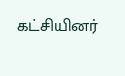கட்சியினர்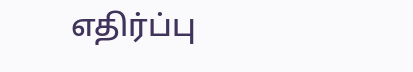எதிர்ப்பு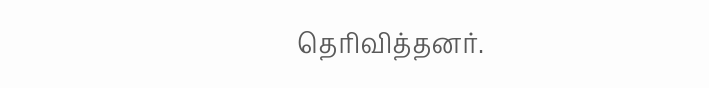தெரிவித்தனர்.